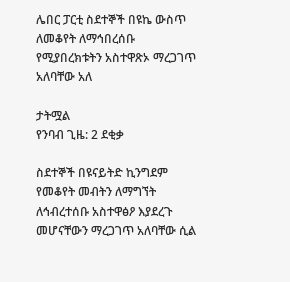ሌበር ፓርቲ ስደተኞች በዩኬ ውስጥ ለመቆየት ለማኅበረሰቡ የሚያበረክቱትን አስተዋጽኦ ማረጋገጥ አለባቸው አለ

ታትሟል
የንባብ ጊዜ: 2 ደቂቃ

ስደተኞች በዩናይትድ ኪንግደም የመቆየት መብትን ለማግኘት ለኅብረተሰቡ አስተዋፅዖ እያደረጉ መሆናቸውን ማረጋገጥ አለባቸው ሲል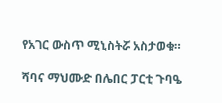የአገር ውስጥ ሚኒስትሯ አስታወቁ።

ሻባና ማህሙድ በሌበር ፓርቲ ጉባዔ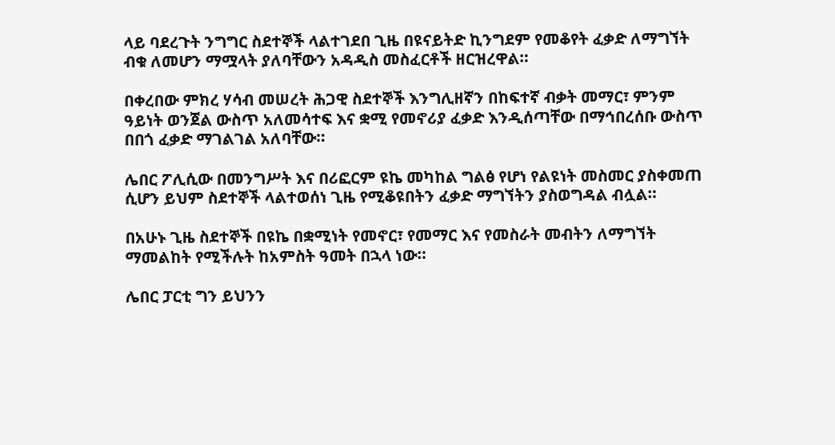ላይ ባደረጉት ንግግር ስደተኞች ላልተገደበ ጊዜ በዩናይትድ ኪንግደም የመቆየት ፈቃድ ለማግኘት ብቁ ለመሆን ማሟላት ያለባቸውን አዳዲስ መስፈርቶች ዘርዝረዋል።

በቀረበው ምክረ ሃሳብ መሠረት ሕጋዊ ስደተኞች እንግሊዘኛን በከፍተኛ ብቃት መማር፣ ምንም ዓይነት ወንጀል ውስጥ አለመሳተፍ እና ቋሚ የመኖሪያ ፈቃድ እንዲሰጣቸው በማኅበረሰቡ ውስጥ በበጎ ፈቃድ ማገልገል አለባቸው።

ሌበር ፖሊሲው በመንግሥት እና በሪፎርም ዩኬ መካከል ግልፅ የሆነ የልዩነት መስመር ያስቀመጠ ሲሆን ይህም ስደተኞች ላልተወሰነ ጊዜ የሚቆዩበትን ፈቃድ ማግኘትን ያስወግዳል ብሏል።

በአሁኑ ጊዜ ስደተኞች በዩኬ በቋሚነት የመኖር፣ የመማር እና የመስራት መብትን ለማግኘት ማመልከት የሚችሉት ከአምስት ዓመት በኋላ ነው።

ሌበር ፓርቲ ግን ይህንን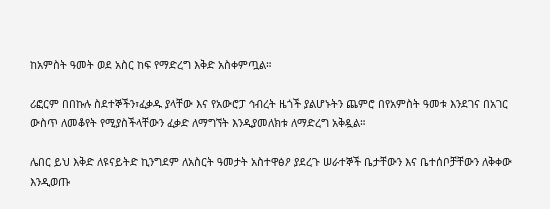ከአምስት ዓመት ወደ አስር ከፍ የማድረግ እቅድ አስቀምጧል።

ሪፎርም በበኩሉ ስደተኞችን፣ፈቃዱ ያላቸው እና የአውሮፓ ኅብረት ዜጎች ያልሆኑትን ጨምሮ በየአምስት ዓመቱ እንደገና በአገር ውስጥ ለመቆየት የሚያስችላቸውን ፈቃድ ለማግኘት እንዲያመለክቱ ለማድረግ አቅዷል።

ሌበር ይህ እቅድ ለዩናይትድ ኪንግደም ለአስርት ዓመታት አስተዋፅዖ ያደረጉ ሠራተኞች ቤታቸውን እና ቤተሰቦቻቸውን ለቅቀው እንዲወጡ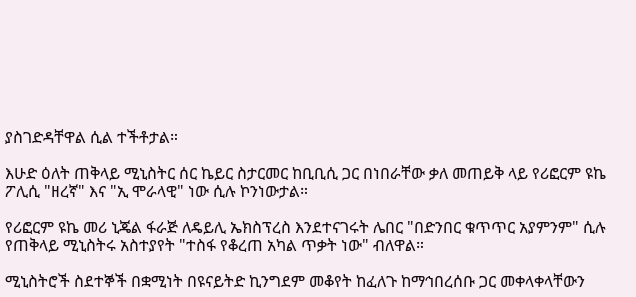ያስገድዳቸዋል ሲል ተችቶታል።

እሁድ ዕለት ጠቅላይ ሚኒስትር ሰር ኬይር ስታርመር ከቢቢሲ ጋር በነበራቸው ቃለ መጠይቅ ላይ የሪፎርም ዩኬ ፖሊሲ "ዘረኛ" እና "ኢ ሞራላዊ" ነው ሲሉ ኮንነውታል።

የሪፎርም ዩኬ መሪ ኒጄል ፋራጅ ለዴይሊ ኤክስፕረስ እንደተናገሩት ሌበር "በድንበር ቁጥጥር አያምንም" ሲሉ የጠቅላይ ሚኒስትሩ አስተያየት "ተስፋ የቆረጠ አካል ጥቃት ነው" ብለዋል።

ሚኒስትሮች ስደተኞች በቋሚነት በዩናይትድ ኪንግደም መቆየት ከፈለጉ ከማኅበረሰቡ ጋር መቀላቀላቸውን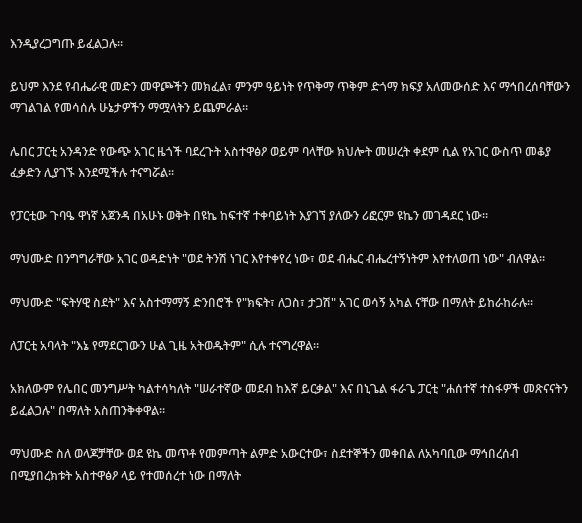እንዲያረጋግጡ ይፈልጋሉ።

ይህም እንደ የብሔራዊ መድን መዋጮችን መክፈል፣ ምንም ዓይነት የጥቅማ ጥቅም ድጎማ ክፍያ አለመውሰድ እና ማኅበረሰባቸውን ማገልገል የመሳሰሉ ሁኔታዎችን ማሟላትን ይጨምራል።

ሌበር ፓርቲ አንዳንድ የውጭ አገር ዜጎች ባደረጉት አስተዋፅዖ ወይም ባላቸው ክህሎት መሠረት ቀደም ሲል የአገር ውስጥ መቆያ ፈቃድን ሊያገኙ እንደሚችሉ ተናግሯል።

የፓርቲው ጉባዔ ዋነኛ አጀንዳ በአሁኑ ወቅት በዩኬ ከፍተኛ ተቀባይነት እያገኘ ያለውን ሪፎርም ዩኬን መገዳደር ነው።

ማህሙድ በንግግራቸው አገር ወዳድነት "ወደ ትንሽ ነገር እየተቀየረ ነው፣ ወደ ብሔር ብሔረተኝነትም እየተለወጠ ነው" ብለዋል።

ማህሙድ "ፍትሃዊ ስደት" እና አስተማማኝ ድንበሮች የ"ክፍት፣ ለጋስ፣ ታጋሽ" አገር ወሳኝ አካል ናቸው በማለት ይከራከራሉ።

ለፓርቲ አባላት "እኔ የማደርገውን ሁል ጊዜ አትወዱትም" ሲሉ ተናግረዋል።

አክለውም የሌበር መንግሥት ካልተሳካለት "ሠራተኛው መደብ ከእኛ ይርቃል" እና በኒጌል ፋራጌ ፓርቲ "ሐሰተኛ ተስፋዎች መጽናናትን ይፈልጋሉ" በማለት አስጠንቅቀዋል።

ማህሙድ ስለ ወላጆቻቸው ወደ ዩኬ መጥቶ የመምጣት ልምድ አውርተው፣ ስደተኞችን መቀበል ለአካባቢው ማኅበረሰብ በሚያበረክቱት አስተዋፅዖ ላይ የተመሰረተ ነው በማለት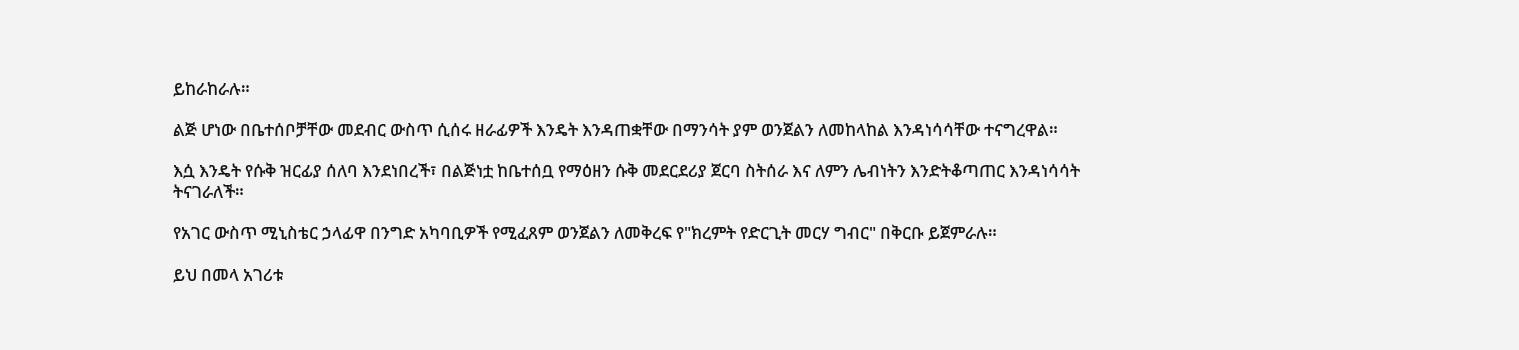ይከራከራሉ።

ልጅ ሆነው በቤተሰቦቻቸው መደብር ውስጥ ሲሰሩ ዘራፊዎች እንዴት እንዳጠቋቸው በማንሳት ያም ወንጀልን ለመከላከል እንዳነሳሳቸው ተናግረዋል።

እሷ እንዴት የሱቅ ዝርፊያ ሰለባ እንደነበረች፣ በልጅነቷ ከቤተሰቧ የማዕዘን ሱቅ መደርደሪያ ጀርባ ስትሰራ እና ለምን ሌብነትን እንድትቆጣጠር እንዳነሳሳት ትናገራለች።

የአገር ውስጥ ሚኒስቴር ኃላፊዋ በንግድ አካባቢዎች የሚፈጸም ወንጀልን ለመቅረፍ የ"ክረምት የድርጊት መርሃ ግብር" በቅርቡ ይጀምራሉ።

ይህ በመላ አገሪቱ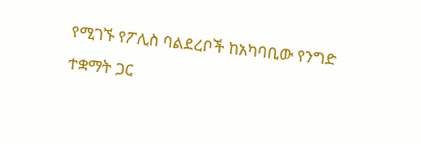የሚገኙ የፖሊስ ባልደረቦች ከአካባቢው የንግድ ተቋማት ጋር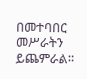በመተባበር መሥራትን ይጨምራል።